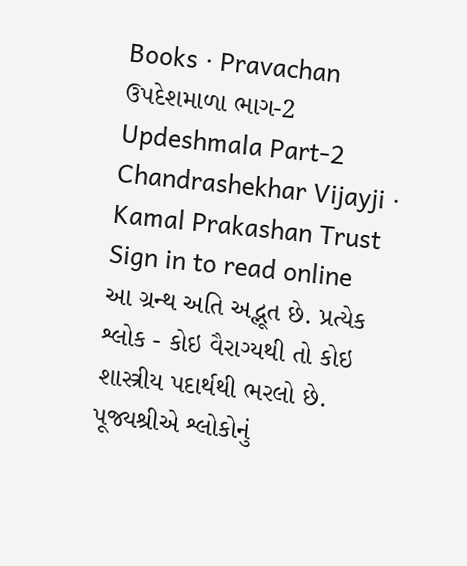Books · Pravachan
ઉપદેશમાળા ભાગ-2
Updeshmala Part-2
Chandrashekhar Vijayji · Kamal Prakashan Trust
Sign in to read online
આ ગ્રન્થ અતિ અદ્ભૂત છે. પ્રત્યેક શ્લોક - કોઇ વૈરાગ્યથી તો કોઇ શાસ્ત્રીય પદાર્થથી ભરલો છે. પૂજ્યશ્રીએ શ્લોકોનું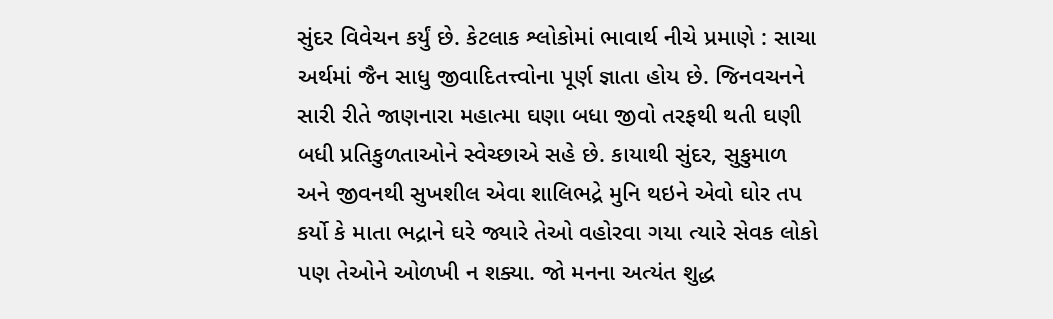સુંદર વિવેચન કર્યું છે. કેટલાક શ્લોકોમાં ભાવાર્થ નીચે પ્રમાણે : સાચા અર્થમાં જૈન સાધુ જીવાદિતત્ત્વોના પૂર્ણ જ્ઞાતા હોય છે. જિનવચનને સારી રીતે જાણનારા મહાત્મા ઘણા બધા જીવો તરફથી થતી ઘણી બધી પ્રતિકુળતાઓને સ્વેચ્છાએ સહે છે. કાયાથી સુંદર, સુકુમાળ અને જીવનથી સુખશીલ એવા શાલિભદ્રે મુનિ થઇને એવો ઘોર તપ કર્યો કે માતા ભદ્રાને ઘરે જ્યારે તેઓ વહોરવા ગયા ત્યારે સેવક લોકો પણ તેઓને ઓળખી ન શક્યા. જો મનના અત્યંત શુદ્ધ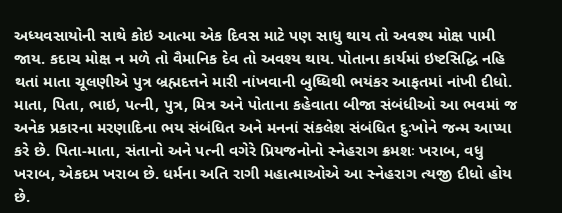અધ્યવસાયોની સાથે કોઇ આત્મા એક દિવસ માટે પણ સાધુ થાય તો અવશ્ય મોક્ષ પામી જાય. કદાચ મોક્ષ ન મળે તો વૈમાનિક દેવ તો અવશ્ય થાય. પોતાના કાર્યમાં ઇષ્ટસિદ્ધિ નહિ થતાં માતા ચૂલણીએ પુત્ર બ્રહ્મદત્તને મારી નાંખવાની બુધ્ધિથી ભયંકર આફતમાં નાંખી દીધો. માતા, પિતા, ભાઇ, પત્ની, પુત્ર, મિત્ર અને પોતાના કહેવાતા બીજા સંબંધીઓ આ ભવમાં જ અનેક પ્રકારના મરણાદિના ભય સંબંધિત અને મનનાં સંકલેશ સંબંધિત દુઃખોને જન્મ આપ્યા કરે છે. પિતા-માતા, સંતાનો અને પત્ની વગેરે પ્રિયજનોનો સ્નેહરાગ ક્રમશઃ ખરાબ, વધુ ખરાબ, એકદમ ખરાબ છે. ધર્મના અતિ રાગી મહાત્માઓએ આ સ્નેહરાગ ત્યજી દીધો હોય છે.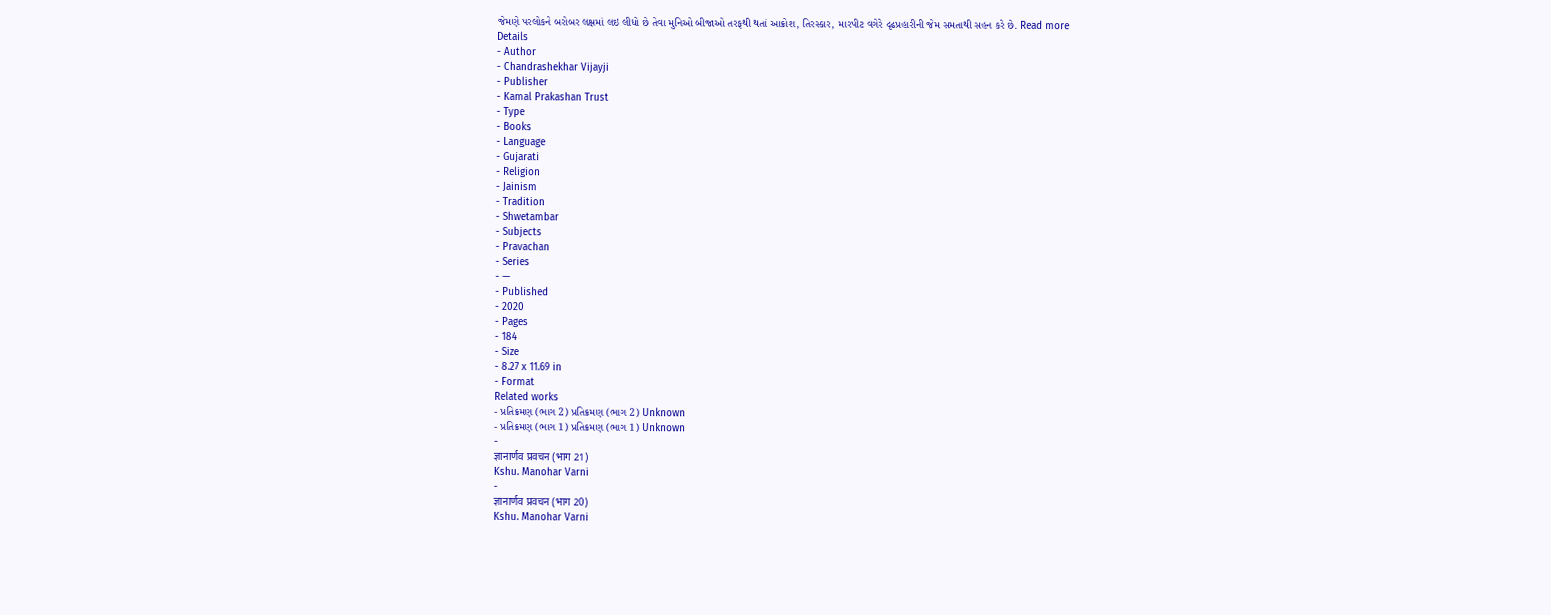જેમણે પરલોકને બરોબર લક્ષમાં લઇ લીધો છે તેવા મુનિઓ બીજાઓ તરફથી થતાં આક્રોશ, તિરસ્કાર, મારપીટ વગેરે દૃઢપ્રહારીની જેમ સમતાથી સહન કરે છે. Read more
Details
- Author
- Chandrashekhar Vijayji
- Publisher
- Kamal Prakashan Trust
- Type
- Books
- Language
- Gujarati
- Religion
- Jainism
- Tradition
- Shwetambar
- Subjects
- Pravachan
- Series
- —
- Published
- 2020
- Pages
- 184
- Size
- 8.27 x 11.69 in
- Format
Related works
- પ્રતિક્રમણ (ભાગ 2) પ્રતિક્રમણ (ભાગ 2) Unknown
- પ્રતિક્રમણ (ભાગ 1) પ્રતિક્રમણ (ભાગ 1) Unknown
-
ज्ञानार्णव प्रवचन (भाग 21)
Kshu. Manohar Varni
-
ज्ञानार्णव प्रवचन (भाग 20)
Kshu. Manohar Varni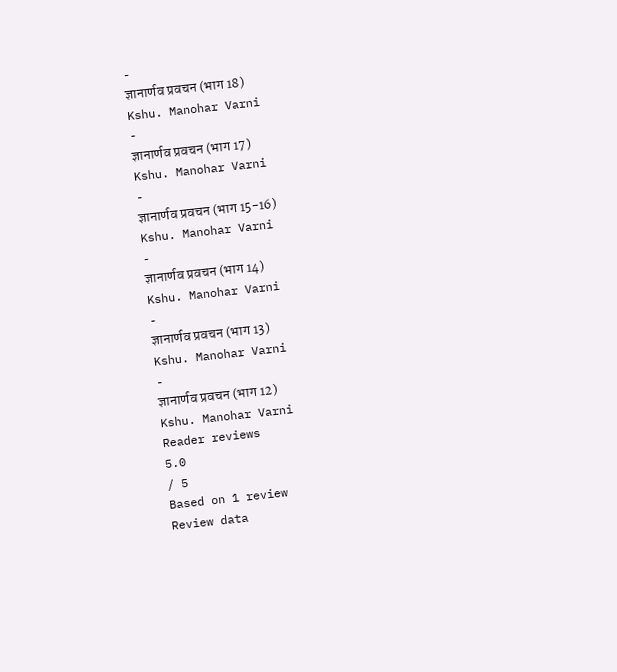-
ज्ञानार्णव प्रवचन (भाग 18)
Kshu. Manohar Varni
-
ज्ञानार्णव प्रवचन (भाग 17)
Kshu. Manohar Varni
-
ज्ञानार्णव प्रवचन (भाग 15-16)
Kshu. Manohar Varni
-
ज्ञानार्णव प्रवचन (भाग 14)
Kshu. Manohar Varni
-
ज्ञानार्णव प्रवचन (भाग 13)
Kshu. Manohar Varni
-
ज्ञानार्णव प्रवचन (भाग 12)
Kshu. Manohar Varni
Reader reviews
5.0
/ 5
Based on 1 review
Review data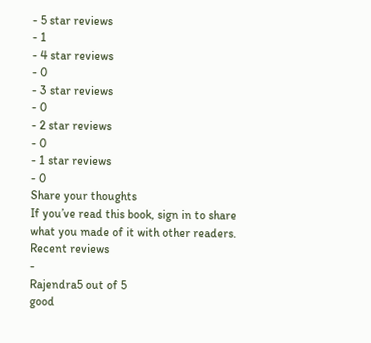- 5 star reviews
- 1
- 4 star reviews
- 0
- 3 star reviews
- 0
- 2 star reviews
- 0
- 1 star reviews
- 0
Share your thoughts
If you’ve read this book, sign in to share what you made of it with other readers.
Recent reviews
-
Rajendra5 out of 5
good